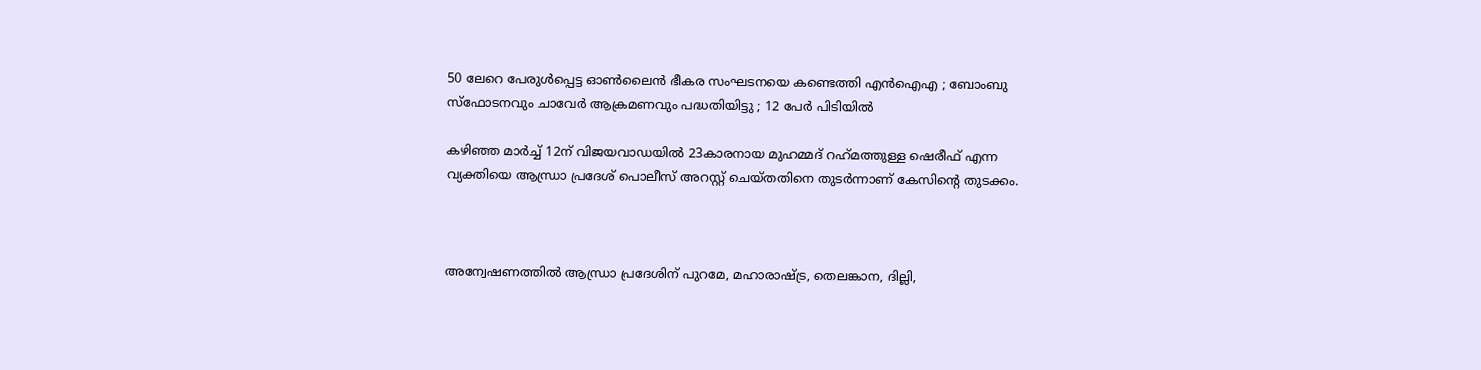50 ലേറെ പേരുള്‍പ്പെട്ട ഓണ്‍ലൈന്‍ ഭീകര സംഘടനയെ കണ്ടെത്തി എന്‍ഐഎ ; ബോംബു സ്‌ഫോടനവും ചാവേര്‍ ആക്രമണവും പദ്ധതിയിട്ടു ; 12 പേര്‍ പിടിയില്‍

കഴിഞ്ഞ മാര്‍ച്ച് 12ന് വിജയവാഡയില്‍ 23കാരനായ മുഹമ്മദ് റഹ്‌മത്തുള്ള ഷെരീഫ് എന്ന വ്യക്തിയെ ആന്ധ്രാ പ്രദേശ് പൊലീസ് അറസ്റ്റ് ചെയ്തതിനെ തുടര്‍ന്നാണ് കേസിന്റെ തുടക്കം.



അന്വേഷണത്തില്‍ ആന്ധ്രാ പ്രദേശിന് പുറമേ, മഹാരാഷ്ട്ര, തെലങ്കാന, ദില്ലി,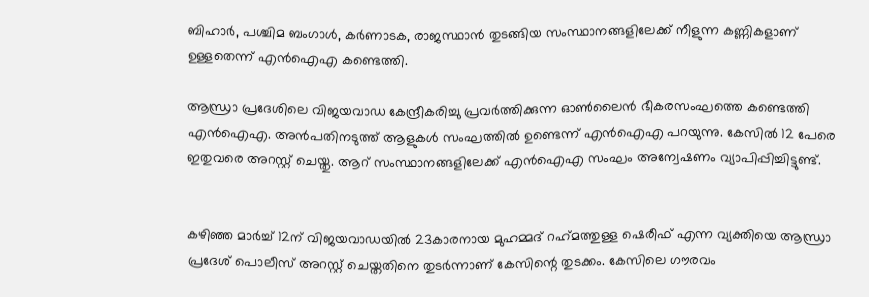ബിഹാര്‍, പശ്ചിമ ബംഗാള്‍, കര്‍ണാടക, രാജസ്ഥാന്‍ തുടങ്ങിയ സംസ്ഥാനങ്ങളിലേക്ക് നീളുന്ന കണ്ണികളാണ് ഉള്ളതെന്ന് എന്‍ഐഎ കണ്ടെത്തി.

ആന്ധ്രാ പ്രദേശിലെ വിജയവാഡ കേന്ദ്രീകരിച്ചു പ്രവര്‍ത്തിക്കുന്ന ഓണ്‍ലൈന്‍ ഭീകരസംഘത്തെ കണ്ടെത്തി എന്‍ഐഎ. അന്‍പതിനടുത്ത് ആളുകള്‍ സംഘത്തില്‍ ഉണ്ടെന്ന് എന്‍ഐഎ പറയുന്നു. കേസില്‍ 12 പേരെ ഇതുവരെ അറസ്റ്റ് ചെയ്തു. ആറ് സംസ്ഥാനങ്ങളിലേക്ക് എന്‍ഐഎ സംഘം അന്വേഷണം വ്യാപിപ്പിച്ചിട്ടുണ്ട്.


കഴിഞ്ഞ മാര്‍ച്ച് 12ന് വിജയവാഡയില്‍ 23കാരനായ മുഹമ്മദ് റഹ്‌മത്തുള്ള ഷെരീഫ് എന്ന വ്യക്തിയെ ആന്ധ്രാ പ്രദേശ് പൊലീസ് അറസ്റ്റ് ചെയ്തതിനെ തുടര്‍ന്നാണ് കേസിന്റെ തുടക്കം. കേസിലെ ഗൗരവം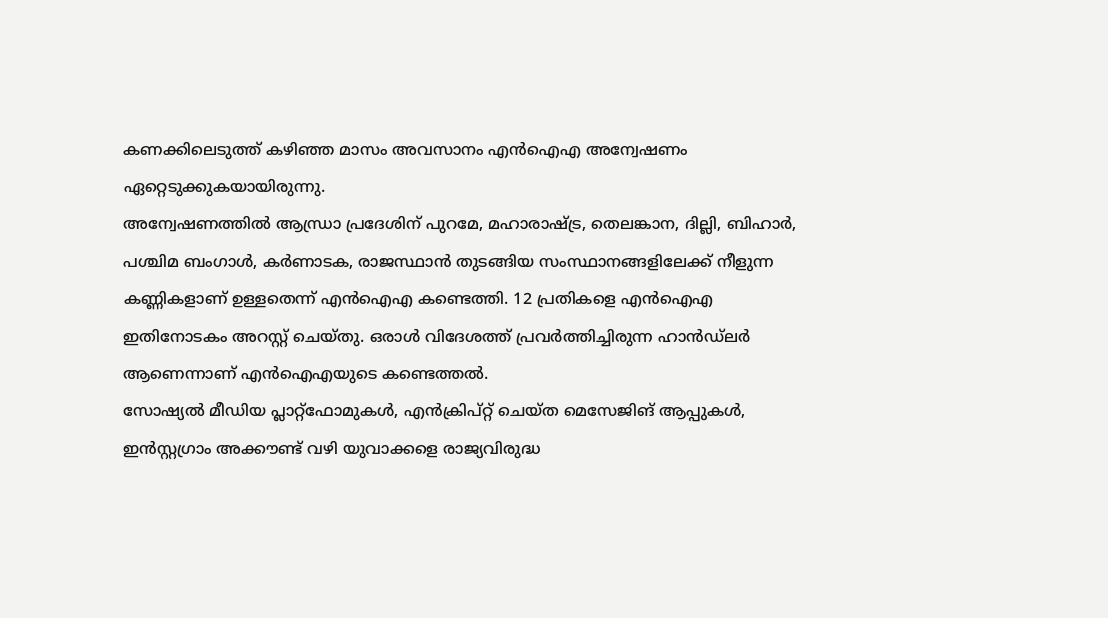കണക്കിലെടുത്ത് കഴിഞ്ഞ മാസം അവസാനം എന്‍ഐഎ അന്വേഷണം ഏറ്റെടുക്കുകയായിരുന്നു.
അന്വേഷണത്തില്‍ ആന്ധ്രാ പ്രദേശിന് പുറമേ, മഹാരാഷ്ട്ര, തെലങ്കാന, ദില്ലി, ബിഹാര്‍, പശ്ചിമ ബംഗാള്‍, കര്‍ണാടക, രാജസ്ഥാന്‍ തുടങ്ങിയ സംസ്ഥാനങ്ങളിലേക്ക് നീളുന്ന കണ്ണികളാണ് ഉള്ളതെന്ന് എന്‍ഐഎ കണ്ടെത്തി. 12 പ്രതികളെ എന്‍ഐഎ ഇതിനോടകം അറസ്റ്റ് ചെയ്തു. ഒരാള്‍ വിദേശത്ത് പ്രവര്‍ത്തിച്ചിരുന്ന ഹാന്‍ഡ്‌ലര്‍ ആണെന്നാണ് എന്‍ഐഎയുടെ കണ്ടെത്തല്‍.
സോഷ്യല്‍ മീഡിയ പ്ലാറ്റ്‌ഫോമുകള്‍, എന്‍ക്രിപ്റ്റ് ചെയ്ത മെസേജിങ് ആപ്പുകള്‍, ഇന്‍സ്റ്റഗ്രാം അക്കൗണ്ട് വഴി യുവാക്കളെ രാജ്യവിരുദ്ധ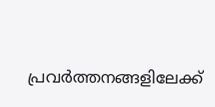പ്രവര്‍ത്തനങ്ങളിലേക്ക്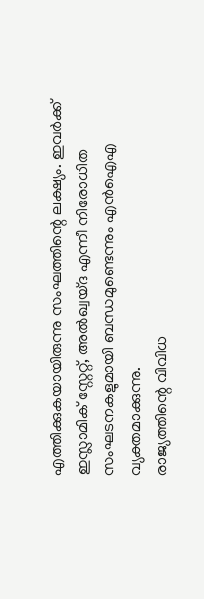എത്തിക്കുകയായിരുന്നു സംഘത്തിന്റെ ലക്ഷ്യം. ഇവര്‍ക്ക് ഇസ്ലാമിക് സ്റ്റേറ്റ്, അല്‍ഖ്വയ്ദ എന്നീ നിരോധിത സംഘടനകളുമായി ബന്ധമുണ്ടെന്നും എന്‍ഐഎ വ്യക്തമാക്കുന്നു.
രാജ്യത്തിന്റെ വിവിധ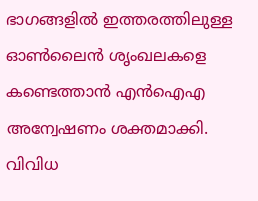ഭാഗങ്ങളില്‍ ഇത്തരത്തിലുള്ള ഓണ്‍ലൈന്‍ ശൃംഖലകളെ കണ്ടെത്താന്‍ എന്‍ഐഎ അന്വേഷണം ശക്തമാക്കി. വിവിധ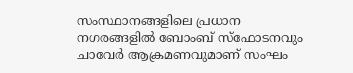സംസ്ഥാനങ്ങളിലെ പ്രധാന നഗരങ്ങളില്‍ ബോംബ് സ്‌ഫോടനവും ചാവേര്‍ ആക്രമണവുമാണ് സംഘം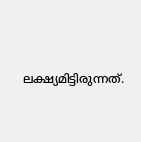ലക്ഷ്യമിട്ടിരുന്നത്.